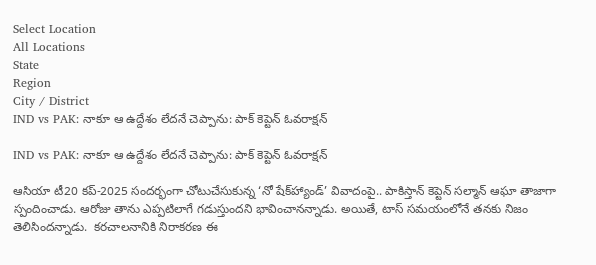Select Location
All Locations
State
Region
City / District
IND vs PAK: నాకూ ఆ ఉద్దేశం లేదనే చెప్పాను: పాక్‌ కెప్టెన్‌ ఓవరాక్షన్‌

IND vs PAK: నాకూ ఆ ఉద్దేశం లేదనే చెప్పాను: పాక్‌ కెప్టెన్‌ ఓవరాక్షన్‌

ఆసియా టీ20 కప్‌-2025 సందర్భంగా చోటుచేసుకున్న ‘నో షేక్‌హ్యాండ్‌’ వివాదంపై.. పాకిస్తాన్‌ కెప్టెన్‌ సల్మాన్‌ ఆఘా తాజాగా స్పందించాడు. ఆరోజు తాను ఎప్పటిలాగే గడుస్తుందని భావించానన్నాడు. అయితే, టాస్‌ సమయంలోనే తనకు నిజం తెలిసిందన్నాడు.  కరచాలనానికి నిరాకరణ ఈ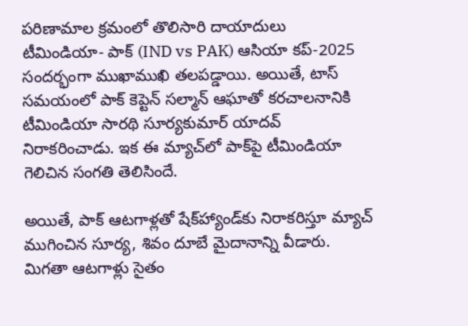పరిణామాల క్రమంలో తొలిసారి దాయాదులు టీమిండియా- పాక్‌ (IND vs PAK) ఆసియా కప్‌-2025 సందర్భంగా ముఖాముఖి తలపడ్డాయి. అయితే, టాస్‌ సమయంలో పాక్‌ కెప్టెన్‌ సల్మాన్‌ ఆఘాతో కరచాలనానికి టీమిండియా సారథి సూర్యకుమార్‌ యాదవ్‌ నిరాకరించాడు. ఇక ఈ మ్యాచ్‌లో పాక్‌పై టీమిండియా గెలిచిన సంగతి తెలిసిందే.

అయితే, పాక్‌ ఆటగాళ్లతో షేక్‌హ్యాండ్‌కు నిరాకరిస్తూ మ్యాచ్‌ ముగించిన సూర్య, శివం దూబే మైదానాన్ని వీడారు. మిగతా ఆటగాళ్లు సైతం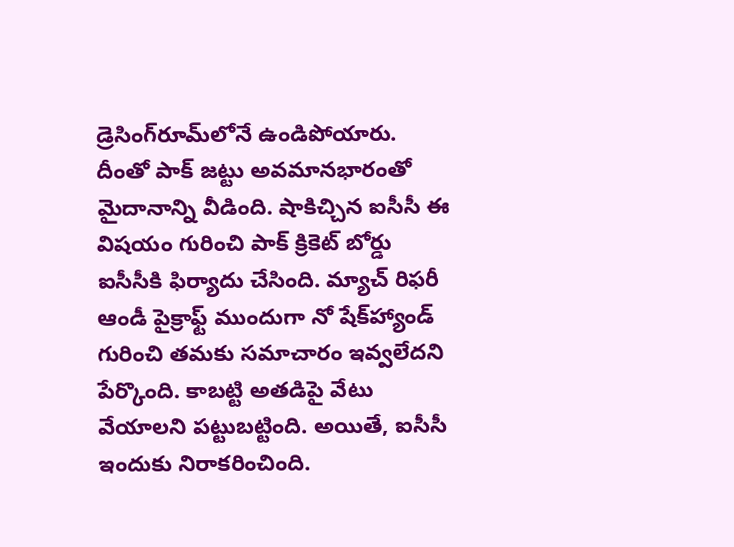డ్రెసింగ్‌రూమ్‌లోనే ఉండిపోయారు. దీంతో పాక్‌ జట్టు అవమానభారంతో మైదానాన్ని వీడింది. షాకిచ్చిన ఐసీసీ ఈ విషయం గురించి పాక్‌ క్రికెట్‌ బోర్డు ఐసీసీకి ఫిర్యాదు చేసింది. మ్యాచ్‌ రిఫరీ ఆండీ పైక్రాఫ్ట్‌ ముందుగా నో షేక్‌హ్యాండ్‌ గురించి తమకు సమాచారం ఇవ్వలేదని పేర్కొంది. కాబట్టి అతడిపై వేటు వేయాలని పట్టుబట్టింది. అయితే, ఐసీసీ ఇందుకు నిరాకరించింది.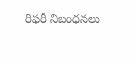రిఫరీ నిబంధనలు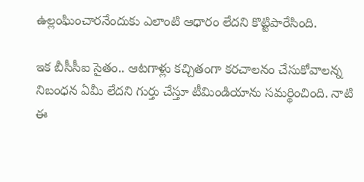ఉ‍ల్లంఘించారనేందుకు ఎలాంటి ఆధారం లేదని కొట్టిపారేసింది.

ఇక బీసీసీఐ సైతం.. ఆటగాళ్లు కచ్చితంగా కరచాలనం చేసుకోవాలన్న నిబంధన ఏమీ లేదని గుర్తు చేస్తూ టీమిండియాను సమర్థించింది. నాటి ఈ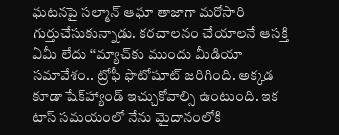ఘటనపై సల్మాన్‌ ఆఘా తాజాగా మరోసారి గుర్తుచేసుకున్నాడు. కరచాలనం చేయాలనే ఆసక్తి ఏమీ లేదు ‘‘మ్యాచ్‌కు ముందు మీడియా సమావేశం.. ట్రోఫీ ఫొటోషూట్‌ జరిగింది. అక్కడ కూడా షేక్‌హ్యాండ్‌ ఇచ్చుకోవాల్సి ఉంటుంది. ఇక టాస్‌ సమయంలో నేను మైదానంలోకి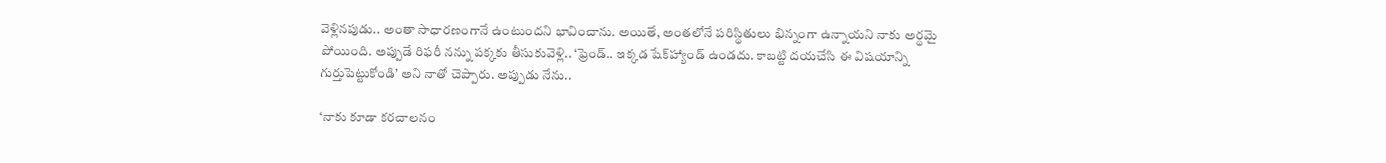వెళ్లినపుడు.. అంతా సాధారణంగానే ఉంటుందని భావించాను. అయితే, అంతలోనే పరిస్థితులు భిన్నంగా ఉన్నాయని నాకు అర్థమై పోయింది. అప్పుడే రిఫరీ నన్ను పక్కకు తీసుకువెళ్లి.. ‘ఫ్రెండ్‌.. ఇక్కడ షేక్‌హ్యాండ్‌ ఉండదు. కాబట్టి దయచేసి ఈ విషయాన్ని గుర్తుపెట్టుకోండి’ అని నాతో చెప్పారు. అప్పుడు నేను..

‘నాకు కూడా కరచాలనం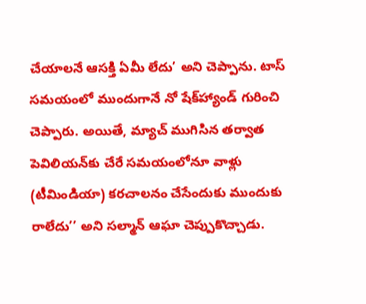చేయాలనే ఆసక్తి ఏమీ లేదు’ అని చెప్పాను. టాస్‌ సమయంలో ముందుగానే నో షేక్‌హ్యాండ్‌ గురించి చెప్పారు. అయితే, మ్యాచ్‌ ముగిసిన తర్వాత పెవిలియన్‌కు చేరే సమయంలోనూ వాళ్లు (టీమిండియా) కరచాలనం చేసేందుకు ముందుకు రాలేదు’’ అని సల్మాన్‌ ఆఘా చెప్పుకొచ్చాడు.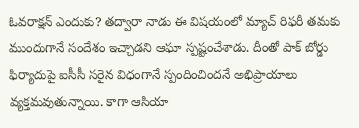ఓవరాక్షన్‌ ఎందుకు? తద్వారా నాడు ఈ విషయంలో మ్యాచ్‌ రిఫరీ తమకు ముందుగానే సందేశం ఇచ్చాడని ఆఘా స్పష్టంచేశాడు. దీంతో పాక్‌ బోర్డు ఫిర్యాదుపై ఐసీసీ సరైన విధంగానే స్పందించిందనే అభిప్రాయాలు వ్యక్తమవుతున్నాయి. కాగా ఆసియా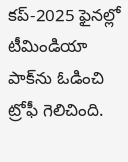కప్‌-2025 ఫైనల్లో టీమిండియా పాక్‌ను ఓడించి ట్రోఫీ గెలిచింది.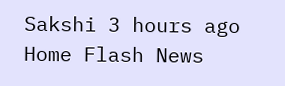Sakshi 3 hours ago
Home Flash News